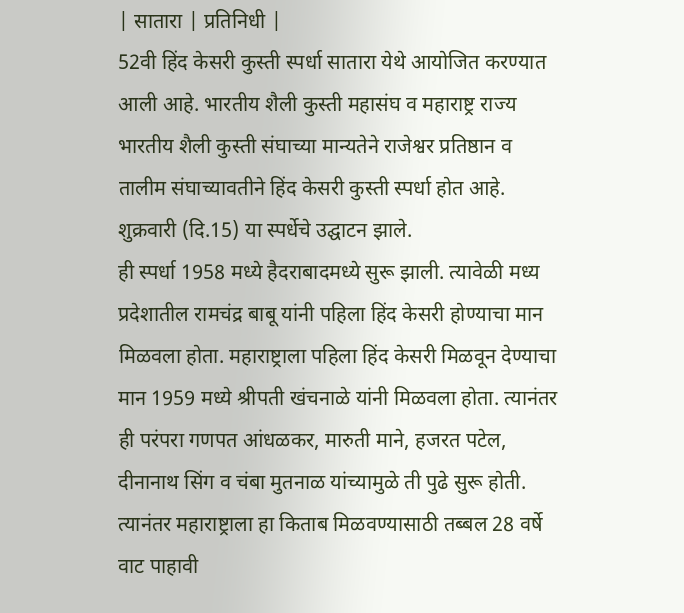| सातारा | प्रतिनिधी |
52वी हिंद केसरी कुस्ती स्पर्धा सातारा येथे आयोजित करण्यात आली आहे. भारतीय शैली कुस्ती महासंघ व महाराष्ट्र राज्य भारतीय शैली कुस्ती संघाच्या मान्यतेने राजेश्वर प्रतिष्ठान व तालीम संघाच्यावतीने हिंद केसरी कुस्ती स्पर्धा होत आहे. शुक्रवारी (दि.15) या स्पर्धेचे उद्घाटन झाले.
ही स्पर्धा 1958 मध्ये हैदराबादमध्ये सुरू झाली. त्यावेळी मध्य प्रदेशातील रामचंद्र बाबू यांनी पहिला हिंद केसरी होण्याचा मान मिळवला होता. महाराष्ट्राला पहिला हिंद केसरी मिळवून देण्याचा मान 1959 मध्ये श्रीपती खंचनाळे यांनी मिळवला होता. त्यानंतर ही परंपरा गणपत आंधळकर, मारुती माने, हजरत पटेल, दीनानाथ सिंग व चंबा मुतनाळ यांच्यामुळे ती पुढे सुरू होती. त्यानंतर महाराष्ट्राला हा किताब मिळवण्यासाठी तब्बल 28 वर्षे वाट पाहावी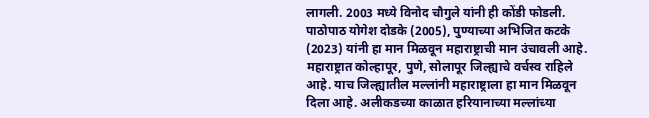लागली. 2003 मध्ये विनोद चौगुले यांनी ही कोंडी फोडली. पाठोपाठ योगेश दोडके (2005), पुण्याच्या अभिजित कटके (2023) यांनी हा मान मिळवून महाराष्ट्राची मान उंचावली आहे. महाराष्ट्रात कोल्हापूर, पुणे, सोलापूर जिल्ह्याचे वर्चस्व राहिले आहे. याच जिल्ह्यातील मल्लांनी महाराष्ट्राला हा मान मिळवून दिला आहे. अलीकडच्या काळात हरियानाच्या मल्लांच्या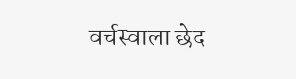वर्चस्वाला छेद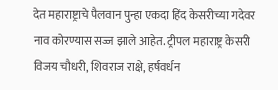देत महाराष्ट्राचे पैलवान पुन्हा एकदा हिंद केसरीच्या गदेवर नाव कोरण्यास सज्ज झाले आहेत. ट्रीपल महाराष्ट्र केसरी विजय चौधरी, शिवराज राक्षे, हर्षवर्धन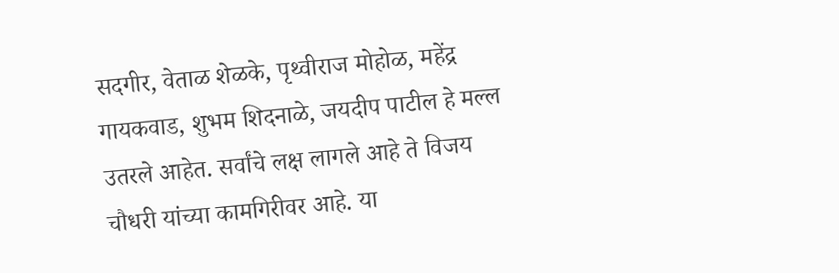सदगीर, वेताळ शेळके, पृथ्वीराज मोहोळ, महेंद्र गायकवाड, शुभम शिदनाळे, जयदीप पाटील हे मल्ल उतरले आहेत. सर्वांचे लक्ष लागले आहे ते विजय चौधरी यांच्या कामगिरीवर आहे. या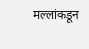मल्लांकडून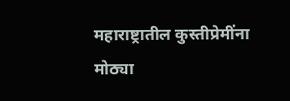महाराष्ट्रातील कुस्तीप्रेमींना मोठ्या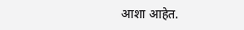आशा आहेत.